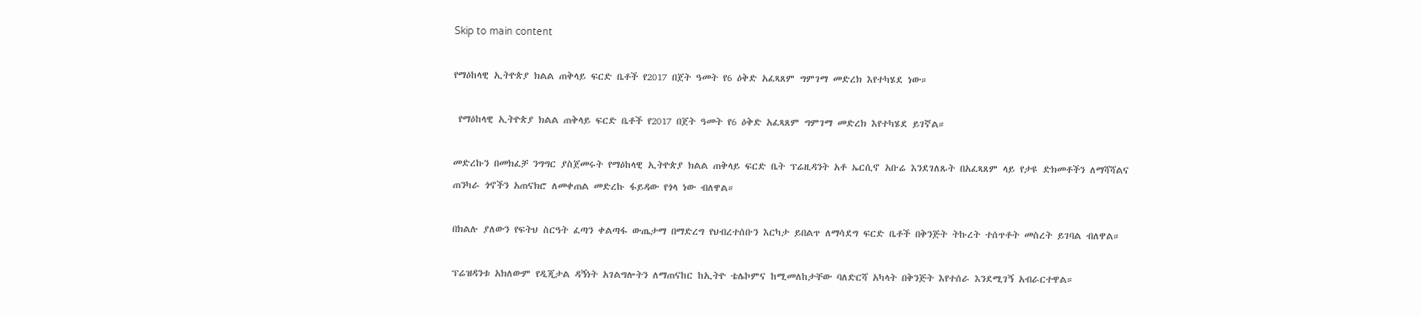Skip to main content

የማዕከላዊ ኢትዮጵያ ክልል ጠቅላይ ፍርድ ቤቶች የ2017 በጀት ዓመት የ6 ዕቅድ አፈጻጸም ግምገማ መድረክ እየተካሄደ ነው።

 የማዕከላዊ ኢትዮጵያ ክልል ጠቅላይ ፍርድ ቤቶች የ2017 በጀት ዓመት የ6 ዕቅድ አፈጻጸም ግምገማ መድረክ እየተካሄደ ይገኛል።

መድረኩን በመክፈቻ ንግግር ያስጀመሩት የማዕከላዊ ኢትዮጵያ ክልል ጠቅላይ ፍርድ ቤት ፕሬዚዳንት አቶ ኤርሲኖ አቡሬ እንደገለጹት በአፈጻጸም ላይ የታዩ ድክመቶችን ለማሻሻልና ጠንካራ ጎኖችን አጠናክሮ ለመቀጠል መድረኩ ፋይዳው የጎላ ነው ብለዋል።

በክልሉ ያለውን የፍትህ ስርዓት ፈጣን ቀልጣፋ ውጤታማ በማድረግ የህብረተሰቡን እርካታ ይበልጥ ለማሳደግ ፍርድ ቤቶች በቅንጅት ትኩረት ተሰጥቶት መስረት ይገባል ብለዋል።

ፕሬዝዳንቱ አክለውም የዲጂታል ዳኝነት አገልግሎትን ለማጠናከር ከኢትዮ ቴሌኮምና ከሚመለከታቸው ባለድርሻ አካላት በቅንጅት እየተሰራ እንደሚገኝ አብራርተዋል።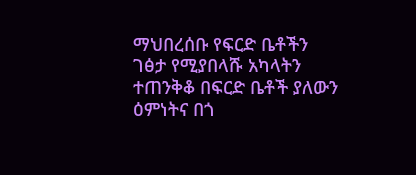ማህበረሰቡ የፍርድ ቤቶችን ገፅታ የሚያበላሹ አካላትን ተጠንቅቆ በፍርድ ቤቶች ያለውን ዕምነትና በጎ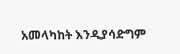አመላካከት እንዲያሳድግም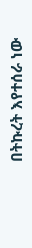በትኩረት እየተሰራ ነው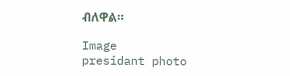ብለዋል።

Image
presidant photo